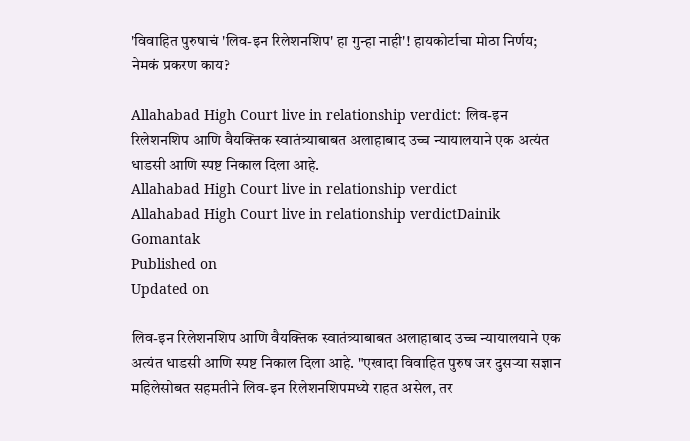'विवाहित पुरुषाचं 'लिव-इन रिलेशनशिप' हा गुन्हा नाही'! हायकोर्टाचा मोठा निर्णय; नेमकं प्रकरण काय?

Allahabad High Court live in relationship verdict: लिव-इन रिलेशनशिप आणि वैयक्तिक स्वातंत्र्याबाबत अलाहाबाद उच्च न्यायालयाने एक अत्यंत धाडसी आणि स्पष्ट निकाल दिला आहे.
Allahabad High Court live in relationship verdict
Allahabad High Court live in relationship verdictDainik Gomantak
Published on
Updated on

लिव-इन रिलेशनशिप आणि वैयक्तिक स्वातंत्र्याबाबत अलाहाबाद उच्च न्यायालयाने एक अत्यंत धाडसी आणि स्पष्ट निकाल दिला आहे. "एखादा विवाहित पुरुष जर दुसऱ्या सज्ञान महिलेसोबत सहमतीने लिव-इन रिलेशनशिपमध्ये राहत असेल, तर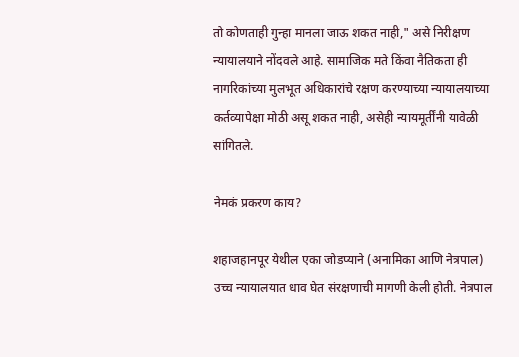तो कोणताही गुन्हा मानला जाऊ शकत नाही," असे निरीक्षण न्यायालयाने नोंदवले आहे. सामाजिक मते किंवा नैतिकता ही नागरिकांच्या मुलभूत अधिकारांचे रक्षण करण्याच्या न्यायालयाच्या कर्तव्यापेक्षा मोठी असू शकत नाही, असेही न्यायमूर्तींनी यावेळी सांगितले.

नेमकं प्रकरण काय?

शहाजहानपूर येथील एका जोडप्याने (अनामिका आणि नेत्रपाल) उच्च न्यायालयात धाव घेत संरक्षणाची मागणी केली होती. नेत्रपाल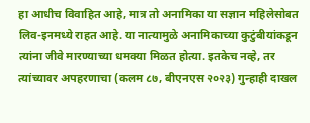हा आधीच विवाहित आहे, मात्र तो अनामिका या सज्ञान महिलेसोबत लिव-इनमध्ये राहत आहे. या नात्यामुळे अनामिकाच्या कुटुंबीयांकडून त्यांना जीवे मारण्याच्या धमक्या मिळत होत्या. इतकेच नव्हे, तर त्यांच्यावर अपहरणाचा (कलम ८७, बीएनएस २०२३) गुन्हाही दाखल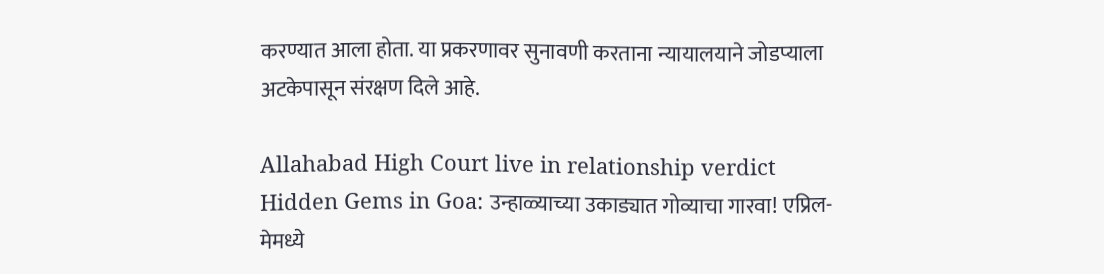करण्यात आला होता. या प्रकरणावर सुनावणी करताना न्यायालयाने जोडप्याला अटकेपासून संरक्षण दिले आहे.

Allahabad High Court live in relationship verdict
Hidden Gems in Goa: उन्हाळ्याच्या उकाड्यात गोव्याचा गारवा! एप्रिल-मेमध्ये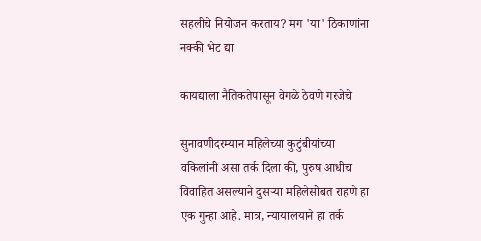सहलीचे नियोजन करताय? मग 'या' ठिकाणांना नक्की भेट द्या

कायद्याला नैतिकतेपासून वेगळे ठेवणे गरजेचे

सुनावणीदरम्यान महिलेच्या कुटुंबीयांच्या वकिलांनी असा तर्क दिला की, पुरुष आधीच विवाहित असल्याने दुसऱ्या महिलेसोबत राहणे हा एक गुन्हा आहे. मात्र, न्यायालयाने हा तर्क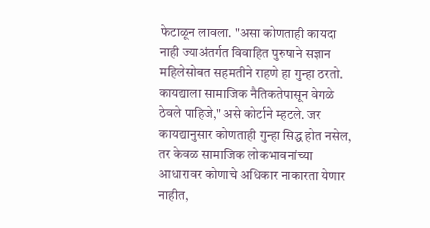फेटाळून लावला. "असा कोणताही कायदा नाही ज्याअंतर्गत विवाहित पुरुषाने सज्ञान महिलेसोबत सहमतीने राहणे हा गुन्हा ठरतो. कायद्याला सामाजिक नैतिकतेपासून वेगळे ठेवले पाहिजे," असे कोर्टाने म्हटले. जर कायद्यानुसार कोणताही गुन्हा सिद्ध होत नसेल, तर केवळ सामाजिक लोकभावनांच्या आधारावर कोणाचे अधिकार नाकारता येणार नाहीत,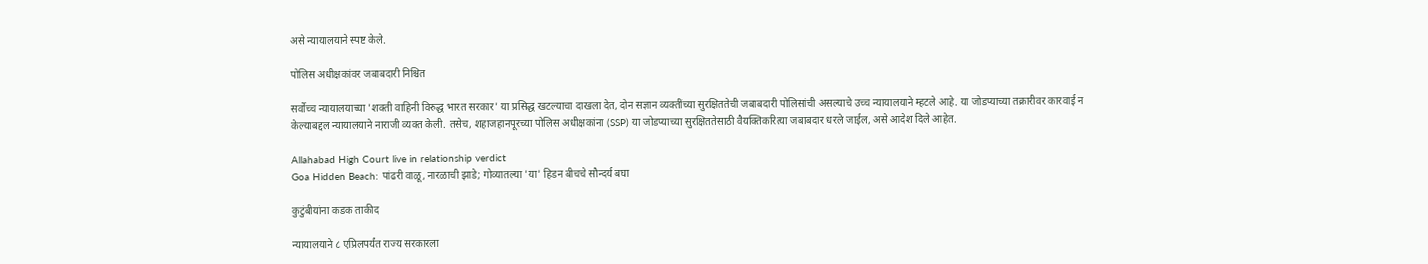असे न्यायालयाने स्पष्ट केले.

पोलिस अधीक्षकांवर जबाबदारी निश्चित

सर्वोच्च न्यायालयाच्या 'शक्ती वाहिनी विरुद्ध भारत सरकार' या प्रसिद्ध खटल्याचा दाखला देत, दोन सज्ञान व्यक्तींच्या सुरक्षिततेची जबाबदारी पोलिसांची असल्याचे उच्च न्यायालयाने म्हटले आहे. या जोडप्याच्या तक्रारीवर कारवाई न केल्याबद्दल न्यायालयाने नाराजी व्यक्त केली. तसेच, शहाजहानपूरच्या पोलिस अधीक्षकांना (SSP) या जोडप्याच्या सुरक्षिततेसाठी वैयक्तिकरित्या जबाबदार धरले जाईल, असे आदेश दिले आहेत.

Allahabad High Court live in relationship verdict
Goa Hidden Beach: पांढरी वाळू, नारळाची झाडे; गोव्यातल्या 'या' हिडन बीचचे सौन्दर्य बघा

कुटुंबीयांना कडक ताकीद

न्यायालयाने ८ एप्रिलपर्यंत राज्य सरकारला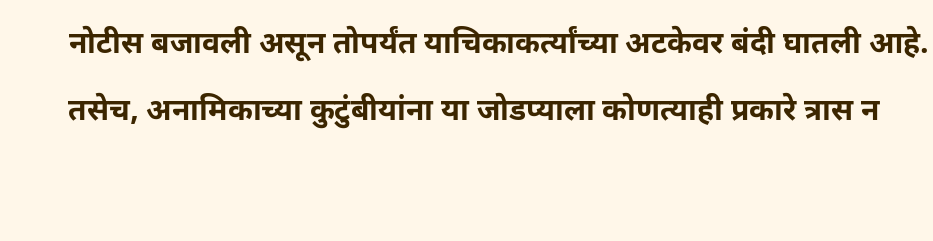नोटीस बजावली असून तोपर्यंत याचिकाकर्त्यांच्या अटकेवर बंदी घातली आहे. तसेच, अनामिकाच्या कुटुंबीयांना या जोडप्याला कोणत्याही प्रकारे त्रास न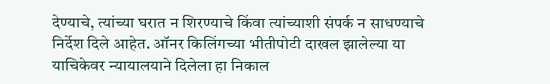देण्याचे, त्यांच्या घरात न शिरण्याचे किंवा त्यांच्याशी संपर्क न साधण्याचे निर्देश दिले आहेत. ऑनर किलिंगच्या भीतीपोटी दाखल झालेल्या या याचिकेवर न्यायालयाने दिलेला हा निकाल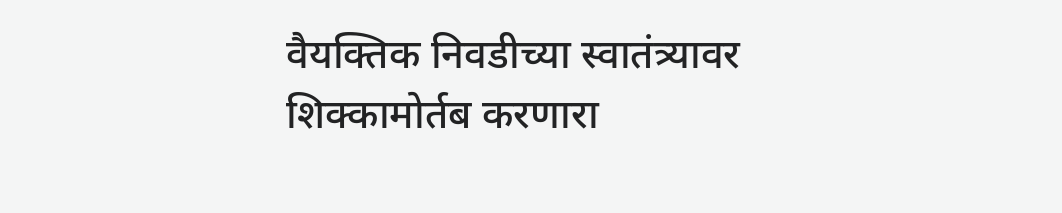वैयक्तिक निवडीच्या स्वातंत्र्यावर शिक्कामोर्तब करणारा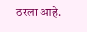ठरला आहे.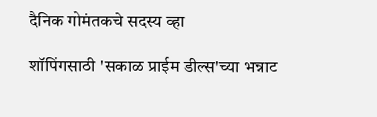दैनिक गोमंतकचे सदस्य व्हा

शॉपिंगसाठी 'सकाळ प्राईम डील्स'च्या भन्नाट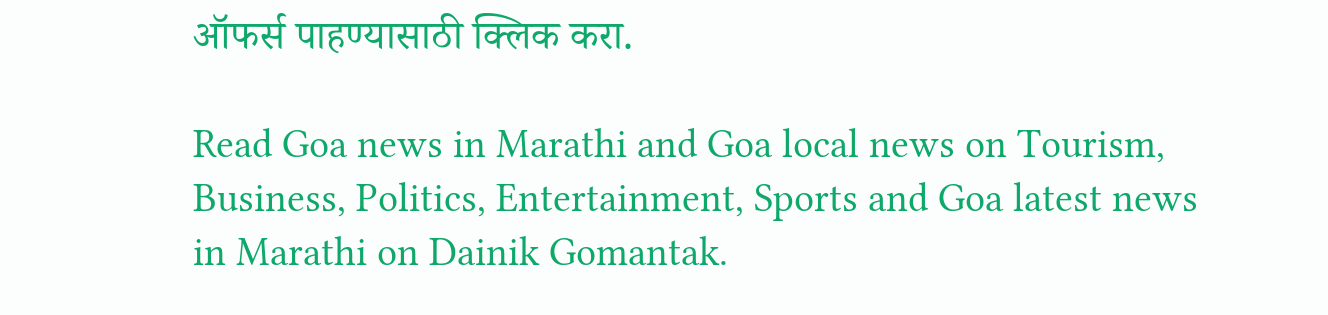ऑफर्स पाहण्यासाठी क्लिक करा.

Read Goa news in Marathi and Goa local news on Tourism, Business, Politics, Entertainment, Sports and Goa latest news in Marathi on Dainik Gomantak.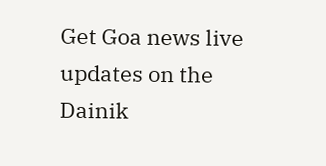Get Goa news live updates on the Dainik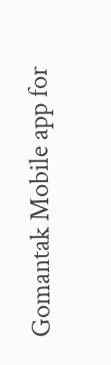Gomantak Mobile app for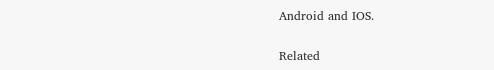Android and IOS.

Related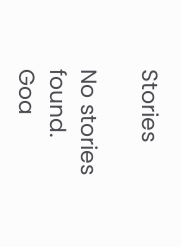Stories

No stories found.
Goa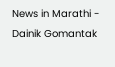News in Marathi - Dainik Gomantak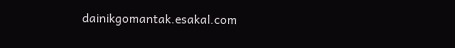dainikgomantak.esakal.com